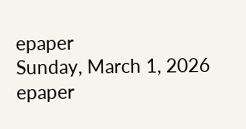epaper
Sunday, March 1, 2026
epaper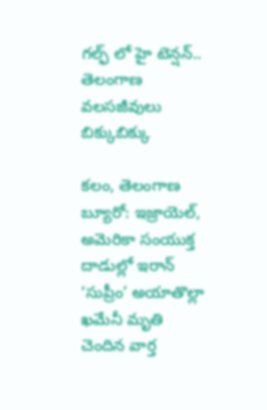గల్ఫ్ లో హై టెన్షన్.. తెలంగాణ వలసజీవులు బిక్కుబిక్కు

కలం, తెలంగాణ బ్యూరో: ఇజ్రాయెల్, అమెరికా సంయుక్త దాడుల్లో ఇరాన్ ‘సుప్రీం’ అయాతొల్లా ఖమేనీ మృతి చెందిన వార్త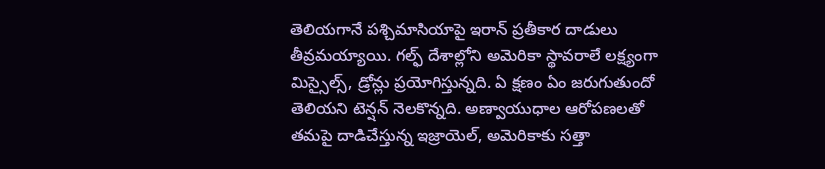తెలియగానే పశ్చిమాసియాపై ఇరాన్ ప్రతీకార దాడులు తీవ్రమయ్యాయి. గల్ఫ్ దేశాల్లోని అమెరికా స్థావరాలే లక్ష్యంగా మిస్సైల్స్, డ్రోన్లు ప్రయోగిస్తున్నది. ఏ క్షణం ఏం జరుగుతుందో తెలియని టెన్షన్ నెలకొన్నది. అణ్వాయుధాల ఆరోపణలతో తమపై దాడిచేస్తున్న ఇజ్రాయెల్, అమెరికాకు సత్తా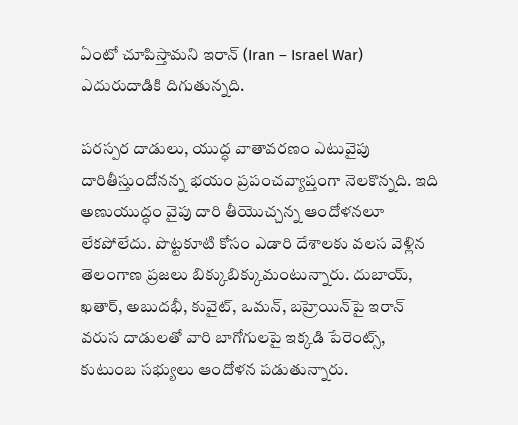ఏంటో చూపిస్తామని ఇరాన్ (Iran – Israel War) ఎదురుదాడికి దిగుతున్నది.

పరస్పర దాడులు, యుద్ధ వాతావరణం ఎటువైపు దారితీస్తుందోనన్న భయం ప్రపంచవ్యాప్తంగా నెలకొన్నది. ఇది అణుయుద్ధం వైపు దారి తీయొచ్చన్న ఆందోళనలూ లేకపోలేదు. పొట్టకూటి కోసం ఎడారి దేశాలకు వలస వెళ్లిన తెలంగాణ ప్రజలు బిక్కుబిక్కుమంటున్నారు. దుబాయ్, ఖతార్, అబుదభీ, కువైట్, ఒమన్, బహ్రెయిన్‌పై ఇరాన్ వరుస దాడులతో వారి బాగోగులపై ఇక్కడి పేరెంట్స్, కుటుంబ సభ్యులు ఆందోళన పడుతున్నారు.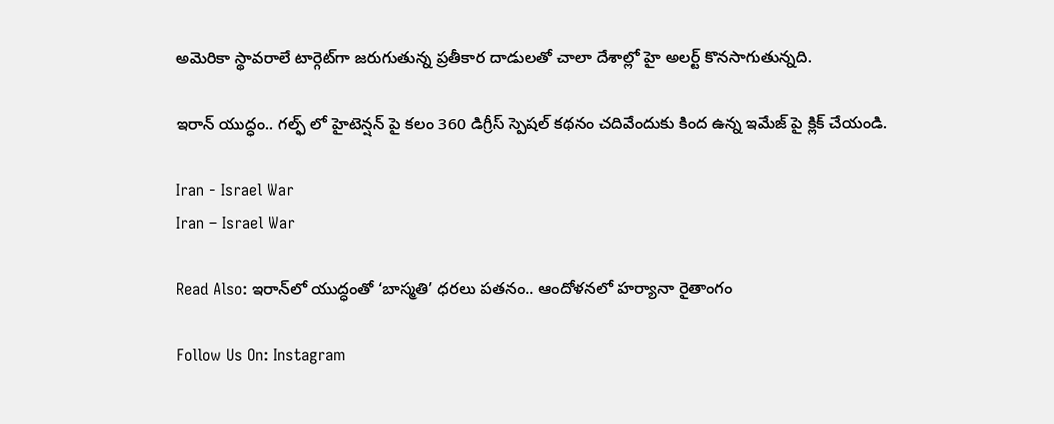అమెరికా స్థావరాలే టార్గెట్‌గా జరుగుతున్న ప్రతీకార దాడులతో చాలా దేశాల్లో హై అలర్ట్ కొనసాగుతున్నది.

ఇరాన్ యుద్ధం.. గల్ఫ్ లో హైటెన్షన్ పై కలం 360 డిగ్రీస్ స్పెషల్ కథనం చదివేందుకు కింద ఉన్న ఇమేజ్ పై క్లిక్ చేయండి.

Iran - Israel War
Iran – Israel War

Read Also: ఇరాన్‌లో యుద్ధంతో ‘బాస్మతి’ ధరలు పతనం.. ఆందోళనలో హర్యానా రైతాంగం

Follow Us On: Instagram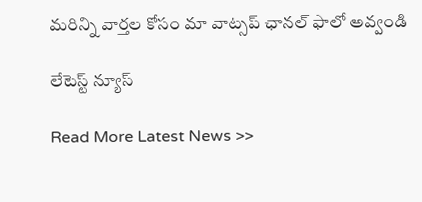మ‌రిన్ని వార్త‌ల కోసం మా వాట్స‌ప్ ఛాన‌ల్ ఫాలో అవ్వండి

లేటెస్ట్ న్యూస్‌

Read More Latest News >>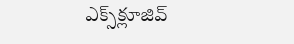ఎక్స్‌క్లూజివ్‌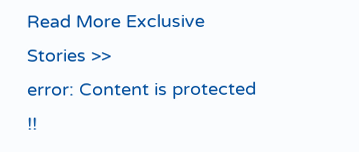Read More Exclusive Stories >>
error: Content is protected !!